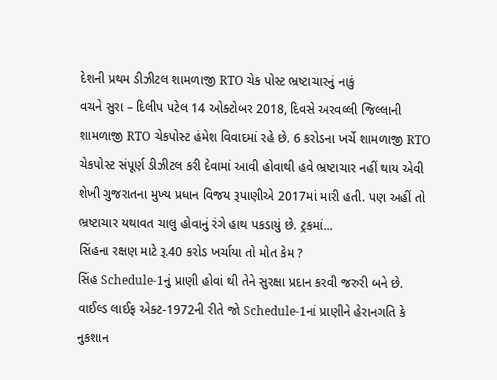દેશની પ્રથમ ડીઝીટલ શામળાજી RTO ચેક પોસ્ટ ભ્રષ્ટાચારનું નાકું
વચને સુરા – દિલીપ પટેલ 14 ઓક્ટોબર 2018, દિવસે અરવલ્લી જિલ્લાની શામળાજી RTO ચેકપોસ્ટ હંમેશ વિવાદમાં રહે છે. 6 કરોડના ખર્ચે શામળાજી RTO ચેકપોસ્ટ સંપૂર્ણ ડીઝીટલ કરી દેવામાં આવી હોવાથી હવે ભ્રષ્ટાચાર નહીં થાય એવી શેખી ગુજરાતના મુખ્ય પ્રધાન વિજય રૂપાણીએ 2017માં મારી હતી. પણ અહીં તો ભ્રષ્ટાચાર યથાવત ચાલુ હોવાનું રંગે હાથ પકડાયું છે. ટ્રકમાં...
સિંહના રક્ષણ માટે રૂ.40 કરોડ ખર્ચાયા તો મોત કેમ ?
સિંહ Schedule-1નું પ્રાણી હોવાં થી તેને સુરક્ષા પ્રદાન કરવી જરુરી બને છે. વાઈલ્ડ લાઈફ એક્ટ-1972ની રીતે જો Schedule-1નાં પ્રાણીને હેરાનગતિ કે નુકશાન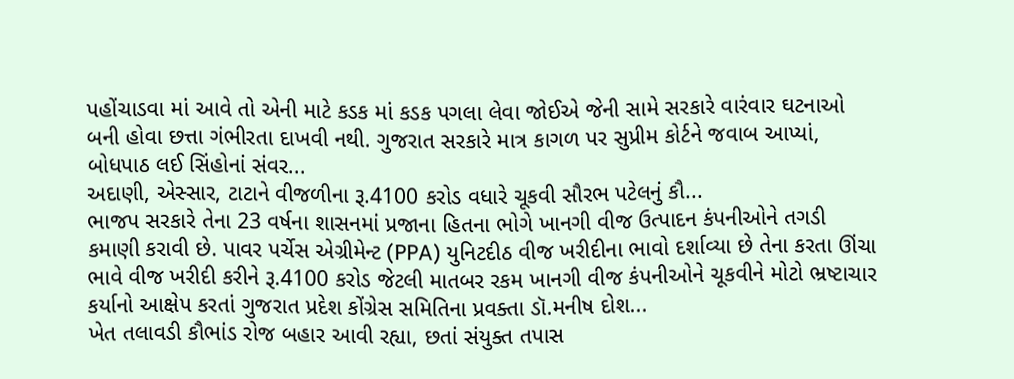પહોંચાડવા માં આવે તો એની માટે કડક માં કડક પગલા લેવા જોઈએ જેની સામે સરકારે વારંવાર ઘટનાઓ બની હોવા છત્તા ગંભીરતા દાખવી નથી. ગુજરાત સરકારે માત્ર કાગળ પર સુપ્રીમ કોર્ટને જવાબ આપ્યાં, બોધપાઠ લઈ સિંહોનાં સંવર...
અદાણી, એસ્સાર, ટાટાને વીજળીના રૂ.4100 કરોડ વધારે ચૂકવી સૌરભ પટેલનું કૌ...
ભાજપ સરકારે તેના 23 વર્ષના શાસનમાં પ્રજાના હિતના ભોગે ખાનગી વીજ ઉત્પાદન કંપનીઓને તગડી કમાણી કરાવી છે. પાવર પર્ચેસ એગ્રીમેન્ટ (PPA) યુનિટદીઠ વીજ ખરીદીના ભાવો દર્શાવ્યા છે તેના કરતા ઊંચા ભાવે વીજ ખરીદી કરીને રૂ.4100 કરોડ જેટલી માતબર રકમ ખાનગી વીજ કંપનીઓને ચૂકવીને મોટો ભ્રષ્ટાચાર કર્યાનો આક્ષેપ કરતાં ગુજરાત પ્રદેશ કોંગ્રેસ સમિતિના પ્રવક્તા ડૉ.મનીષ દોશ...
ખેત તલાવડી કૌભાંડ રોજ બહાર આવી રહ્યા, છતાં સંયુક્ત તપાસ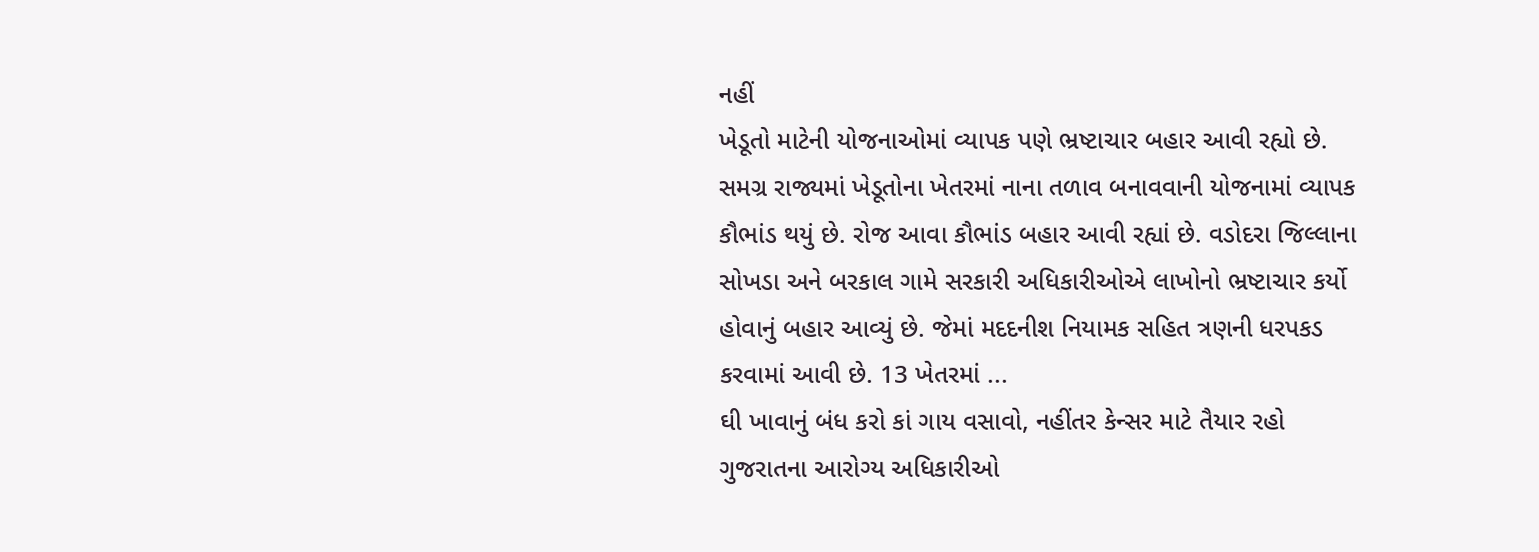નહીં
ખેડૂતો માટેની યોજનાઓમાં વ્યાપક પણે ભ્રષ્ટાચાર બહાર આવી રહ્યો છે. સમગ્ર રાજ્યમાં ખેડૂતોના ખેતરમાં નાના તળાવ બનાવવાની યોજનામાં વ્યાપક કૌભાંડ થયું છે. રોજ આવા કૌભાંડ બહાર આવી રહ્યાં છે. વડોદરા જિલ્લાના સોખડા અને બરકાલ ગામે સરકારી અધિકારીઓએ લાખોનો ભ્રષ્ટાચાર કર્યો હોવાનું બહાર આવ્યું છે. જેમાં મદદનીશ નિયામક સહિત ત્રણની ધરપકડ કરવામાં આવી છે. 13 ખેતરમાં ...
ઘી ખાવાનું બંધ કરો કાં ગાય વસાવો, નહીંતર કેન્સર માટે તૈયાર રહો
ગુજરાતના આરોગ્ય અધિકારીઓ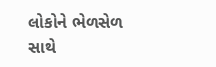લોકોને ભેળસેળ સાથે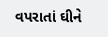વપરાતાં ઘીને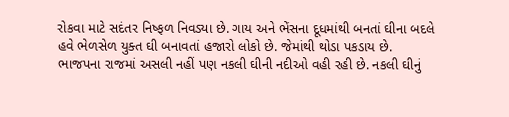રોકવા માટે સદંતર નિષ્ફળ નિવડ્યા છે. ગાય અને ભેંસના દૂધમાંથી બનતાં ઘીના બદલે હવે ભેળસેળ યુક્ત ઘી બનાવતાં હજારો લોકો છે. જેમાંથી થોડા પકડાય છે. ભાજપના રાજમાં અસલી નહીં પણ નકલી ઘીની નદીઓ વહી રહી છે. નકલી ઘીનું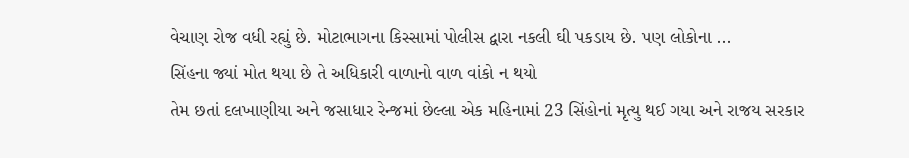વેચાણ રોજ વધી રહ્યું છે. મોટાભાગના કિસ્સામાં પોલીસ દ્વારા નકલી ઘી પકડાય છે. પણ લોકોના ...
સિંહના જ્યાં મોત થયા છે તે અધિકારી વાળાનો વાળ વાંકો ન થયો
તેમ છતાં દલખાણીયા અને જસાધાર રેન્જમાં છેલ્લા એક મહિનામાં 23 સિંહોનાં મૃત્યુ થઈ ગયા અને રાજય સરકાર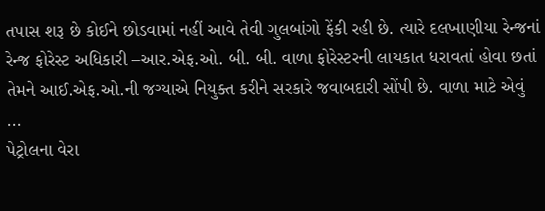તપાસ શરૂ છે કોઈને છોડવામાં નહીં આવે તેવી ગુલબાંગો ફેંકી રહી છે. ત્યારે દલખાણીયા રેન્જનાં રેન્જ ફોરેસ્ટ અધિકારી –આર.એફ.ઓ. બી. બી. વાળા ફોરેસ્ટરની લાયકાત ધરાવતાં હોવા છતાં તેમને આઈ.એફ.ઓ.ની જગ્યાએ નિયુક્ત કરીને સરકારે જવાબદારી સોંપી છે. વાળા માટે એવું ...
પેટ્રોલના વેરા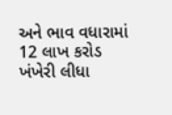અને ભાવ વધારામાં 12 લાખ કરોડ ખંખેરી લીધા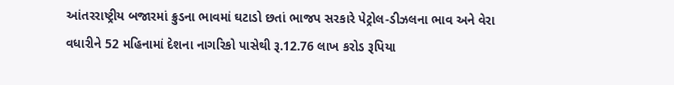આંતરરાષ્ટ્રીય બજારમાં ક્રુડના ભાવમાં ઘટાડો છતાં ભાજપ સરકારે પેટ્રોલ-ડીઝલના ભાવ અને વેરા વધારીને 52 મહિનામાં દેશના નાગરિકો પાસેથી રૂ.12.76 લાખ કરોડ રૂપિયા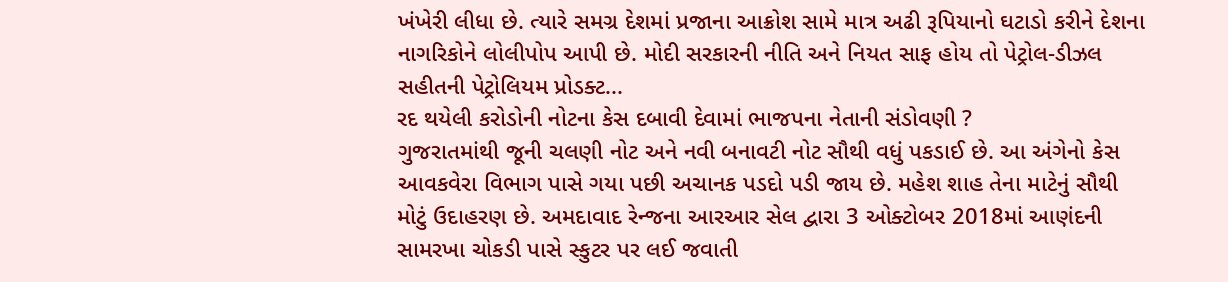ખંખેરી લીધા છે. ત્યારે સમગ્ર દેશમાં પ્રજાના આક્રોશ સામે માત્ર અઢી રૂપિયાનો ઘટાડો કરીને દેશના નાગરિકોને લોલીપોપ આપી છે. મોદી સરકારની નીતિ અને નિયત સાફ હોય તો પેટ્રોલ-ડીઝલ સહીતની પેટ્રોલિયમ પ્રોડક્ટ...
રદ થયેલી કરોડોની નોટના કેસ દબાવી દેવામાં ભાજપના નેતાની સંડોવણી ?
ગુજરાતમાંથી જૂની ચલણી નોટ અને નવી બનાવટી નોટ સૌથી વધું પકડાઈ છે. આ અંગેનો કેસ આવકવેરા વિભાગ પાસે ગયા પછી અચાનક પડદો પડી જાય છે. મહેશ શાહ તેના માટેનું સૌથી મોટું ઉદાહરણ છે. અમદાવાદ રેન્જના આરઆર સેલ દ્વારા 3 ઓક્ટોબર 2018માં આણંદની સામરખા ચોકડી પાસે સ્કુટર પર લઈ જવાતી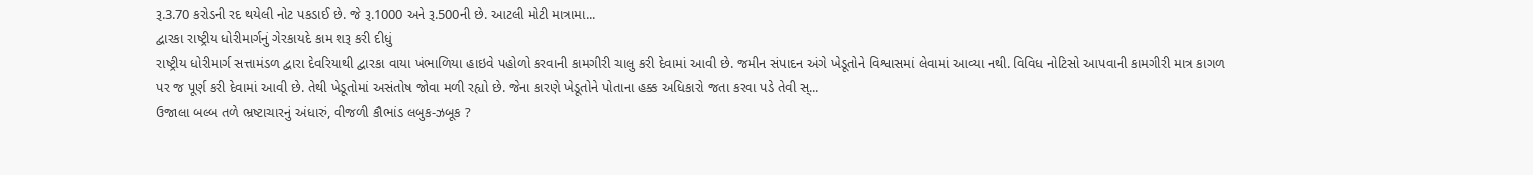રૂ.3.70 કરોડની રદ થયેલી નોટ પકડાઈ છે. જે રૂ.1000 અને રૂ.500ની છે. આટલી મોટી માત્રામા...
દ્વારકા રાષ્ટ્રીય ધોરીમાર્ગનું ગેરકાયદે કામ શરૂ કરી દીધું
રાષ્ટ્રીય ધોરીમાર્ગ સત્તામંડળ દ્વારા દેવરિયાથી દ્વારકા વાયા ખંભાળિયા હાઇવે પહોળો કરવાની કામગીરી ચાલુ કરી દેવામાં આવી છે. જમીન સંપાદન અંગે ખેડૂતોને વિશ્વાસમાં લેવામાં આવ્યા નથી. વિવિધ નોટિસો આપવાની કામગીરી માત્ર કાગળ પર જ પૂર્ણ કરી દેવામાં આવી છે. તેથી ખેડૂતોમાં અસંતોષ જોવા મળી રહ્યો છે. જેના કારણે ખેડૂતોને પોતાના હક્ક અધિકારો જતા કરવા પડે તેવી સ્...
ઉજાલા બલ્બ તળે ભ્રષ્ટાચારનું અંધારું, વીજળી કૌભાંડ લબુક-ઝબૂક ?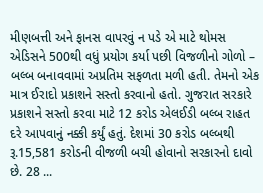મીણબત્તી અને ફાનસ વાપરવું ન પડે એ માટે થોમસ એડિસને 500થી વધું પ્રયોગ કર્યા પછી વિજળીનો ગોળો – બલ્બ બનાવવામાં અપ્રતિમ સફળતા મળી હતી. તેમનો એક માત્ર ઈરાદો પ્રકાશને સસ્તો કરવાનો હતો. ગુજરાત સરકારે પ્રકાશને સસ્તો કરવા માટે 12 કરોડ એલઈડી બલ્બ રાહત દરે આપવાનું નક્કી કર્યું હતું. દેશમાં 30 કરોડ બલ્બથી રૂ.15,581 કરોડની વીજળી બચી હોવાનો સરકારનો દાવો છે. 28 ...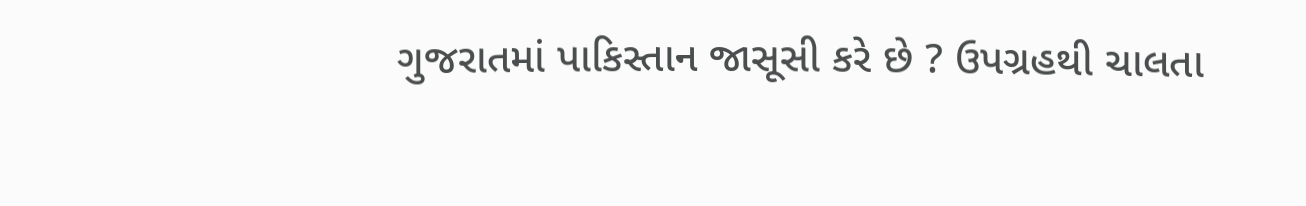ગુજરાતમાં પાકિસ્તાન જાસૂસી કરે છે ? ઉપગ્રહથી ચાલતા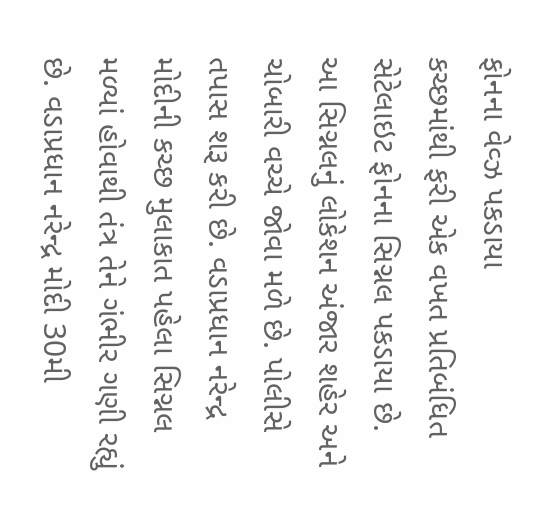ફોનના વેવ્ઝ પકડાયા
કચ્છમાંથી ફરી એક વખત પ્રતિબંધિત સેટેલાઇટ ફોનના સિગ્નલ પકડાયા છે. આ સિગ્નલનું લોકેશન અંજાર શહેર અને ચોબારી વચ્ચે જોવા મળે છે. પોલીસે તપાસ શરૂ કરી છે. વડાપ્રધાન નરેન્દ્ર મોદીની કચ્છ મુલાકાત પહેલા સિગ્નલ મળ્યાં હોવાથી તંત્ર તેને ગંભીર ગણી રહ્યું છે. વડાપ્રધાન નરેન્દ્ર મોદી 30મી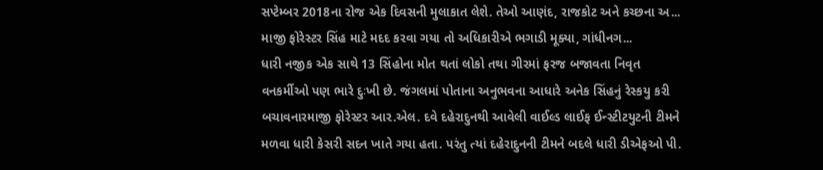સપ્ટેમ્બર 2018ના રોજ એક દિવસની મુલાકાત લેશે. તેઓ આણંદ, રાજકોટ અને કચ્છના અ...
માજી ફોરેસ્ટર સિંહ માટે મદદ કરવા ગયા તો અધિકારીએ ભગાડી મૂક્યા, ગાંધીનગ...
ધારી નજીક એક સાથે 13 સિંહોના મોત થતાં લોકો તથા ગીરમાં ફરજ બજાવતા નિવૃત વનકર્મીઓ પણ ભારે દુઃખી છે. જંગલમાં પોતાના અનુભવના આધારે અનેક સિંહનું રેસ્કયુ કરી બચાવનારમાજી ફોરેસ્ટર આર.એલ. દવે દહેરાદુનથી આવેલી વાઈલ્ડ લાઈફ ઈન્સ્ટીટયુટની ટીમને મળવા ધારી કેસરી સદન ખાતે ગયા હતા. પરંતુ ત્યાં દહેરાદુનની ટીમને બદલે ધારી ડીએફઓ પી.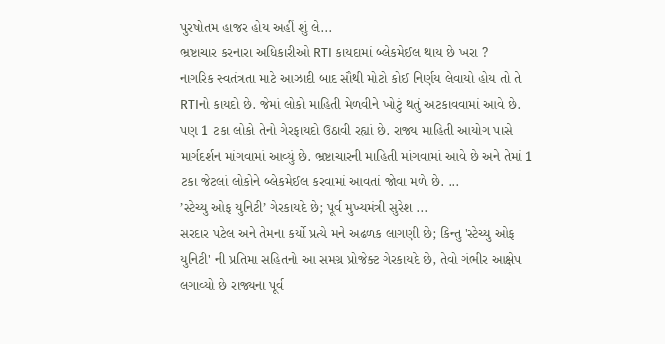પુરષોતમ હાજર હોય અહીં શું લે...
ભ્રષ્ટાચાર કરનારા અધિકારીઓ RTI કાયદામાં બ્લેકમેઈલ થાય છે ખરા ?
નાગરિક સ્વતંત્રતા માટે આઝાદી બાદ સૌથી મોટો કોઈ નિર્ણય લેવાયો હોય તો તે RTIનો કાયદો છે. જેમાં લોકો માહિતી મેળવીને ખોટું થતું અટકાવવામાં આવે છે. પણ 1 ટકા લોકો તેનો ગેરફાયદો ઉઠાવી રહ્યાં છે. રાજ્ય માહિતી આયોગ પાસે માર્ગદર્શન માંગવામાં આવ્યું છે. ભ્રષ્ટાચારની માહિતી માંગવામાં આવે છે અને તેમાં 1 ટકા જેટલાં લોકોને બ્લેકમેઈલ કરવામાં આવતાં જોવા મળે છે. ...
’સ્ટેચ્યુ ઓફ યુનિટી’ ગેરકાયદે છે; પૂર્વ મુખ્યમંત્રી સુરેશ ...
સરદાર પટેલ અને તેમના કર્યો પ્રત્યે મને અઢળક લાગણી છે; કિન્તુ 'સ્ટેચ્યુ ઓફ યુનિટી' ની પ્રતિમા સહિતનો આ સમગ્ર પ્રોજેક્ટ ગેરકાયદે છે, તેવો ગંભીર આક્ષેપ લગાવ્યો છે રાજ્યના પૂર્વ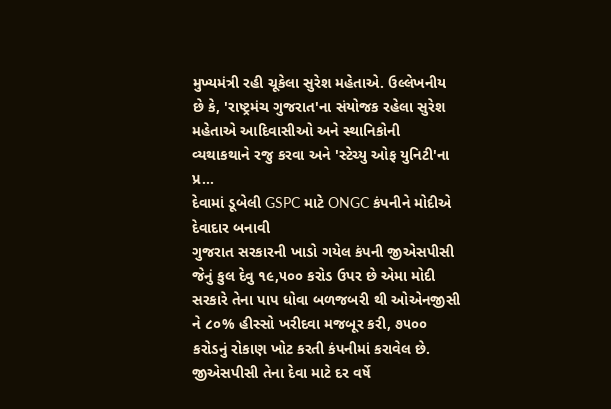મુખ્યમંત્રી રહી ચૂકેલા સુરેશ મહેતાએ. ઉલ્લેખનીય છે કે, 'રાષ્ટ્રમંચ ગુજરાત'ના સંયોજક રહેલા સુરેશ મહેતાએ આદિવાસીઓ અને સ્થાનિકોની વ્યથાકથાને રજુ કરવા અને 'સ્ટેચ્યુ ઓફ યુનિટી'ના પ્ર...
દેવામાં ડૂબેલી GSPC માટે ONGC કંપનીને મોદીએ દેવાદાર બનાવી
ગુજરાત સરકારની ખાડો ગયેલ કંપની જીએસપીસી જેનું કુલ દેવુ ૧૯,૫૦૦ કરોડ ઉપર છે એમા મોદી સરકારે તેના પાપ ધોવા બળજબરી થી ઓએનજીસી ને ૮૦% હીસ્સો ખરીદવા મજબૂર કરી, ૭૫૦૦ કરોડનું રોકાણ ખોટ કરતી કંપનીમાં કરાવેલ છે. જીએસપીસી તેના દેવા માટે દર વર્ષે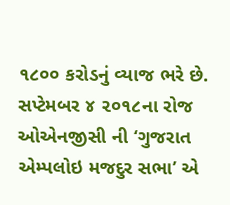૧૮૦૦ કરોડનું વ્યાજ ભરે છે. સપ્ટેમબર ૪ ૨૦૧૮ના રોજ ઓએનજીસી ની ‘ગુજરાત એમ્પલોઇ મજદુર સભા’ એ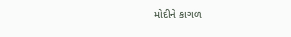મોદીને કાગળ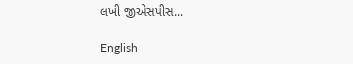લખી જીએસપીસ...

English